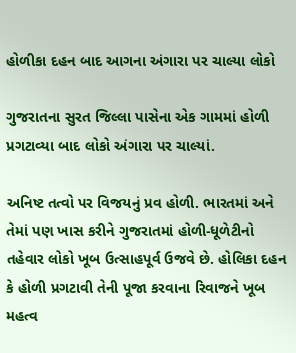હોળીકા દહન બાદ આગના અંગારા પર ચાલ્યા લોકો

ગુજરાતના સુરત જિલ્લા પાસેના એક ગામમાં હોળી પ્રગટાવ્યા બાદ લોકો અંગારા પર ચાલ્યાં.

અનિષ્ટ તત્વો પર વિજયનું પ્રવ હોળી. ભારતમાં અને તેમાં પણ ખાસ કરીને ગુજરાતમાં હોળી-ધૂળેટીનો તહેવાર લોકો ખૂબ ઉત્સાહપૂર્વ ઉજવે છે. હોલિકા દહન કે હોળી પ્રગટાવી તેની પૂજા કરવાના રિવાજને ખૂબ મહત્વ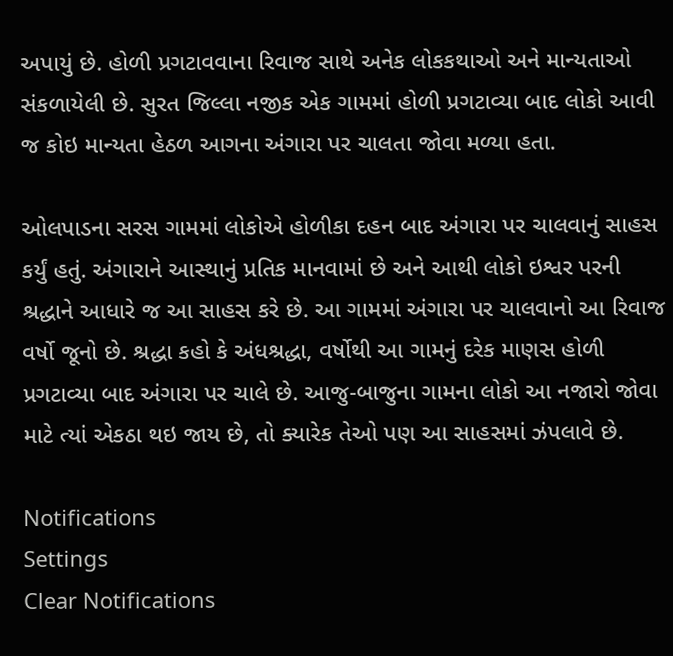અપાયું છે. હોળી પ્રગટાવવાના રિવાજ સાથે અનેક લોકકથાઓ અને માન્યતાઓ સંકળાયેલી છે. સુરત જિલ્લા નજીક એક ગામમાં હોળી પ્રગટાવ્યા બાદ લોકો આવી જ કોઇ માન્યતા હેઠળ આગના અંગારા પર ચાલતા જોવા મળ્યા હતા.

ઓલપાડના સરસ ગામમાં લોકોએ હોળીકા દહન બાદ અંગારા પર ચાલવાનું સાહસ કર્યું હતું. અંગારાને આસ્થાનું પ્રતિક માનવામાં છે અને આથી લોકો ઇશ્વર પરની શ્રદ્ધાને આધારે જ આ સાહસ કરે છે. આ ગામમાં અંગારા પર ચાલવાનો આ રિવાજ વર્ષો જૂનો છે. શ્રદ્ધા કહો કે અંધશ્રદ્ધા, વર્ષોથી આ ગામનું દરેક માણસ હોળી પ્રગટાવ્યા બાદ અંગારા પર ચાલે છે. આજુ-બાજુના ગામના લોકો આ નજારો જોવા માટે ત્યાં એકઠા થઇ જાય છે, તો ક્યારેક તેઓ પણ આ સાહસમાં ઝંપલાવે છે.

Notifications
Settings
Clear Notifications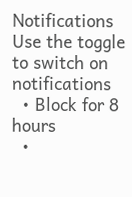Notifications
Use the toggle to switch on notifications
  • Block for 8 hours
  •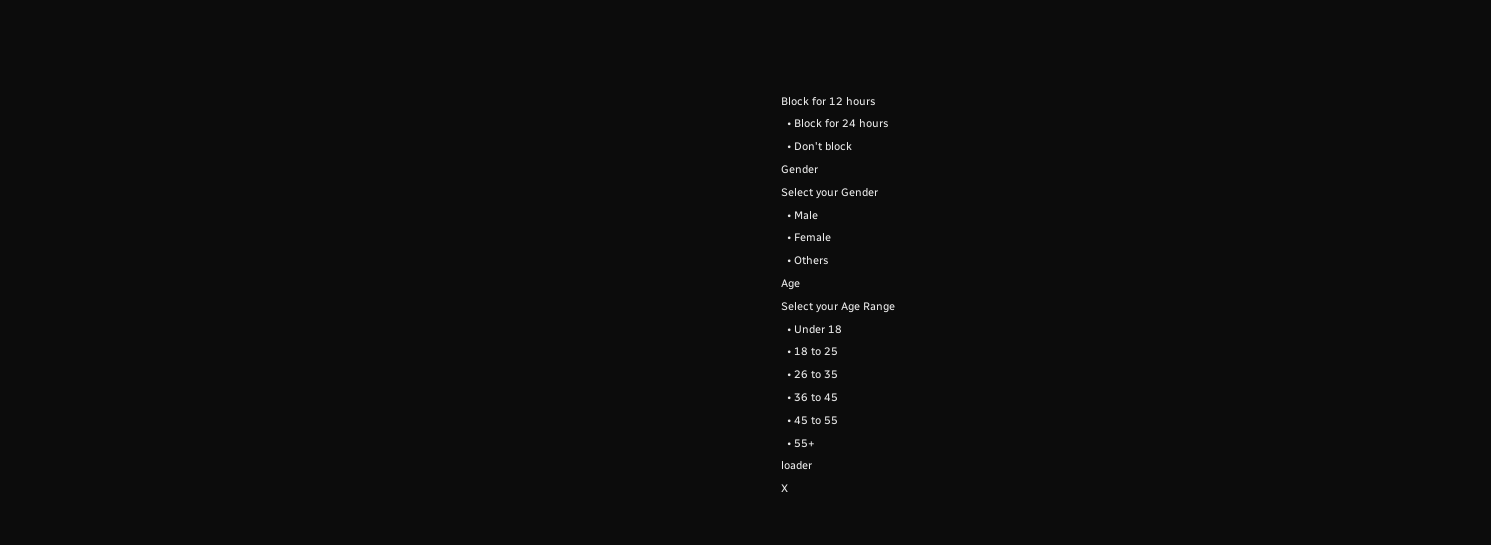Block for 12 hours
  • Block for 24 hours
  • Don't block
Gender
Select your Gender
  • Male
  • Female
  • Others
Age
Select your Age Range
  • Under 18
  • 18 to 25
  • 26 to 35
  • 36 to 45
  • 45 to 55
  • 55+
loader
X